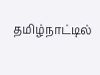தமிழ்நாட்டில்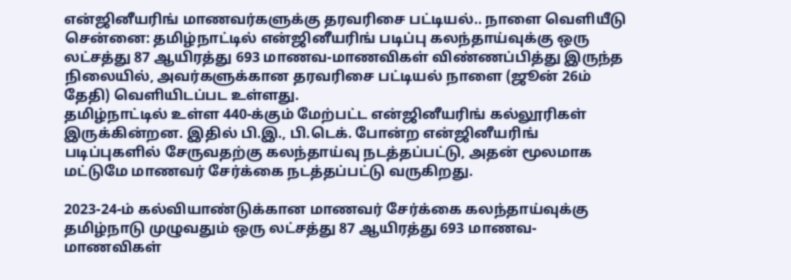என்ஜினீயரிங் மாணவர்களுக்கு தரவரிசை பட்டியல்.. நாளை வெளியீடு
சென்னை: தமிழ்நாட்டில் என்ஜினீயரிங் படிப்பு கலந்தாய்வுக்கு ஒரு லட்சத்து 87 ஆயிரத்து 693 மாணவ-மாணவிகள் விண்ணப்பித்து இருந்த நிலையில், அவர்களுக்கான தரவரிசை பட்டியல் நாளை (ஜூன் 26ம் தேதி) வெளியிடப்பட உள்ளது.
தமிழ்நாட்டில் உள்ள 440-க்கும் மேற்பட்ட என்ஜினீயரிங் கல்லூரிகள் இருக்கின்றன. இதில் பி.இ., பி.டெக். போன்ற என்ஜினீயரிங் படிப்புகளில் சேருவதற்கு கலந்தாய்வு நடத்தப்பட்டு, அதன் மூலமாக மட்டுமே மாணவர் சேர்க்கை நடத்தப்பட்டு வருகிறது.

2023-24-ம் கல்வியாண்டுக்கான மாணவர் சேர்க்கை கலந்தாய்வுக்கு தமிழ்நாடு முழுவதும் ஒரு லட்சத்து 87 ஆயிரத்து 693 மாணவ-மாணவிகள்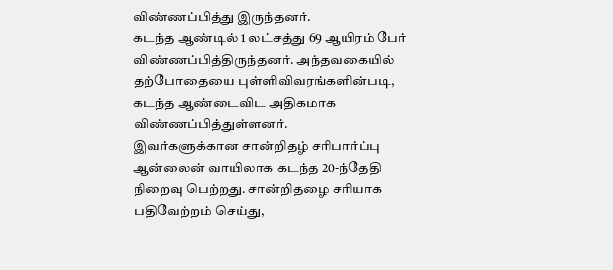விண்ணப்பித்து இருந்தனர்.
கடந்த ஆண்டில் 1 லட்சத்து 69 ஆயிரம் பேர் விண்ணப்பித்திருந்தனர். அந்தவகையில் தற்போதையை புள்ளிவிவரங்களின்படி, கடந்த ஆண்டைவிட அதிகமாக விண்ணப்பித்துள்ளனர்.
இவர்களுக்கான சான்றிதழ் சரிபார்ப்பு ஆன்லைன் வாயிலாக கடந்த 20-ந்தேதி நிறைவு பெற்றது. சான்றிதழை சரியாக பதிவேற்றம் செய்து,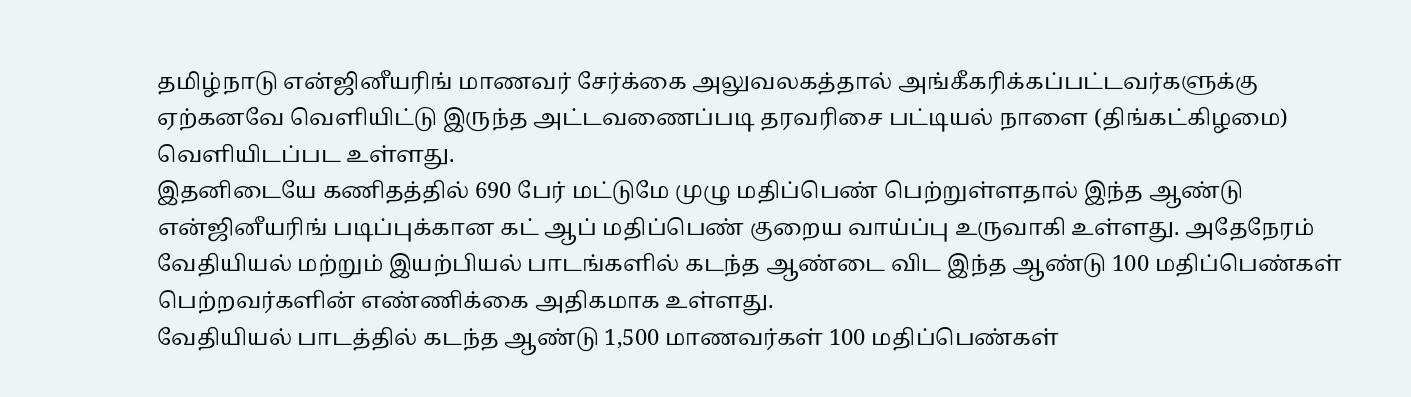தமிழ்நாடு என்ஜினீயரிங் மாணவர் சேர்க்கை அலுவலகத்தால் அங்கீகரிக்கப்பட்டவர்களுக்கு ஏற்கனவே வெளியிட்டு இருந்த அட்டவணைப்படி தரவரிசை பட்டியல் நாளை (திங்கட்கிழமை) வெளியிடப்பட உள்ளது.
இதனிடையே கணிதத்தில் 690 பேர் மட்டுமே முழு மதிப்பெண் பெற்றுள்ளதால் இந்த ஆண்டு என்ஜினீயரிங் படிப்புக்கான கட் ஆப் மதிப்பெண் குறைய வாய்ப்பு உருவாகி உள்ளது. அதேநேரம் வேதியியல் மற்றும் இயற்பியல் பாடங்களில் கடந்த ஆண்டை விட இந்த ஆண்டு 100 மதிப்பெண்கள் பெற்றவர்களின் எண்ணிக்கை அதிகமாக உள்ளது.
வேதியியல் பாடத்தில் கடந்த ஆண்டு 1,500 மாணவர்கள் 100 மதிப்பெண்கள்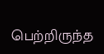பெற்றிருந்த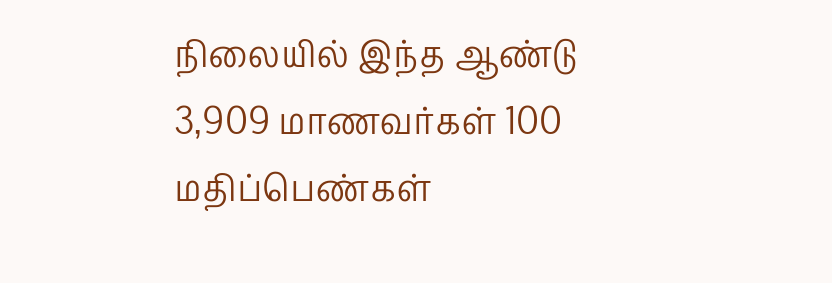நிலையில் இந்த ஆண்டு 3,909 மாணவர்கள் 100 மதிப்பெண்கள்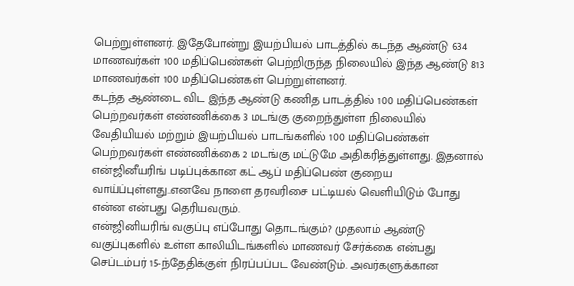பெற்றுள்ளனர். இதேபோன்று இயற்பியல் பாடத்தில் கடந்த ஆண்டு 634 மாணவர்கள் 100 மதிப்பெண்கள் பெற்றிருந்த நிலையில் இந்த ஆண்டு 813 மாணவர்கள் 100 மதிப்பெண்கள் பெற்றுள்ளனர்.
கடந்த ஆண்டை விட இந்த ஆண்டு கணித பாடத்தில் 100 மதிப்பெண்கள் பெற்றவர்கள் எண்ணிக்கை 3 மடங்கு குறைந்துள்ள நிலையில் வேதியியல் மற்றும் இயற்பியல் பாடங்களில் 100 மதிப்பெண்கள் பெற்றவர்கள் எண்ணிக்கை 2 மடங்கு மட்டுமே அதிகரித்துள்ளது. இதனால் என்ஜினீயரிங் படிப்புக்கான கட் ஆப் மதிப்பெண் குறைய வாய்ப்புள்ளது..எனவே நாளை தரவரிசை பட்டியல் வெளியிடும் போது என்ன என்பது தெரியவரும்.
என்ஜினியரிங் வகுப்பு எப்போது தொடங்கும்? முதலாம் ஆண்டு வகுப்புகளில் உள்ள காலியிடங்களில் மாணவர் சேர்க்கை என்பது செப்டம்பர் 15-ந்தேதிக்குள் நிரப்பப்பட வேண்டும். அவர்களுக்கான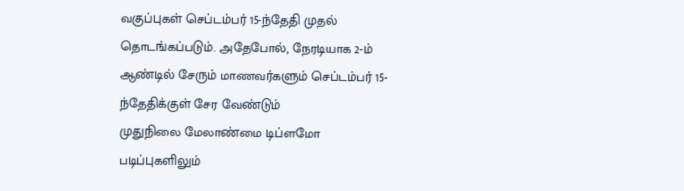வகுப்புகள் செப்டம்பர் 15-ந்தேதி முதல் தொடங்கப்படும். அதேபோல், நேரடியாக 2-ம் ஆண்டில் சேரும் மாணவர்களும் செப்டம்பர் 15-ந்தேதிக்குள் சேர வேண்டும்
முதுநிலை மேலாண்மை டிப்ளமோ படிப்புகளிலும்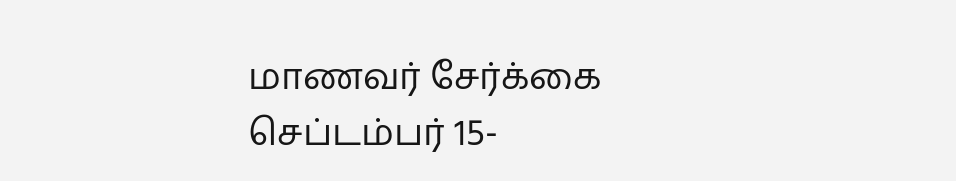மாணவர் சேர்க்கை செப்டம்பர் 15-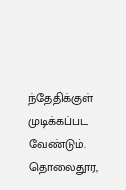ந்தேதிக்குள் முடிக்கப்பட வேண்டும். தொலைதூர,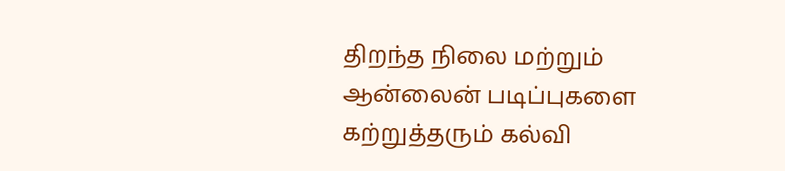திறந்த நிலை மற்றும் ஆன்லைன் படிப்புகளை கற்றுத்தரும் கல்வி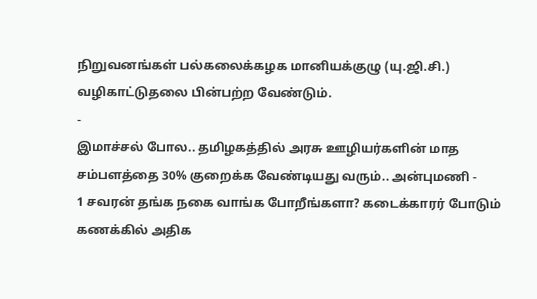நிறுவனங்கள் பல்கலைக்கழக மானியக்குழு (யு.ஜி.சி.) வழிகாட்டுதலை பின்பற்ற வேண்டும்.
-
இமாச்சல் போல.. தமிழகத்தில் அரசு ஊழியர்களின் மாத சம்பளத்தை 30% குறைக்க வேண்டியது வரும்.. அன்புமணி -
1 சவரன் தங்க நகை வாங்க போறீங்களா? கடைக்காரர் போடும் கணக்கில் அதிக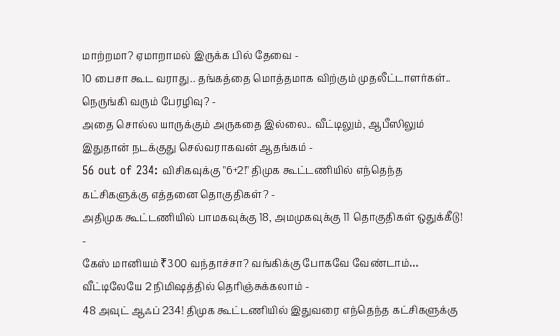மாற்றமா? ஏமாறாமல் இருக்க பில் தேவை -
10 பைசா கூட வராது.. தங்கத்தை மொத்தமாக விற்கும் முதலீட்டாளர்கள்.. நெருங்கி வரும் பேரழிவு? -
அதை சொல்ல யாருக்கும் அருகதை இல்லை.. வீட்டிலும், ஆபீஸிலும் இதுதான் நடக்குது செல்வராகவன் ஆதங்கம் -
56 out of 234: விசிகவுக்கு "6+2!" திமுக கூட்டணியில் எந்தெந்த கட்சிகளுக்கு எத்தனை தொகுதிகள்? -
அதிமுக கூட்டணியில் பாமகவுக்கு 18, அமமுகவுக்கு 11 தொகுதிகள் ஒதுக்கீடு! -
கேஸ் மானியம் ₹300 வந்தாச்சா? வங்கிக்கு போகவே வேண்டாம்… வீட்டிலேயே 2 நிமிஷத்தில் தெரிஞ்சுக்கலாம் -
48 அவுட் ஆஃப் 234! திமுக கூட்டணியில் இதுவரை எந்தெந்த கட்சிகளுக்கு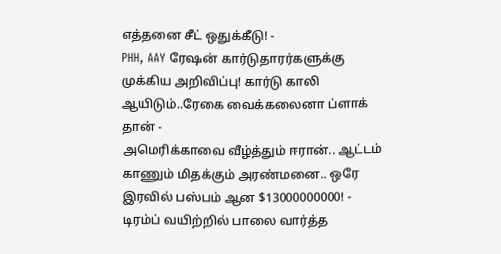எத்தனை சீட் ஒதுக்கீடு! -
PHH, AAY ரேஷன் கார்டுதாரர்களுக்கு முக்கிய அறிவிப்பு! கார்டு காலி ஆயிடும்..ரேகை வைக்கலைனா ப்ளாக் தான் -
அமெரிக்காவை வீழ்த்தும் ஈரான்.. ஆட்டம் காணும் மிதக்கும் அரண்மனை.. ஒரே இரவில் பஸ்பம் ஆன $13000000000! -
டிரம்ப் வயிற்றில் பாலை வார்த்த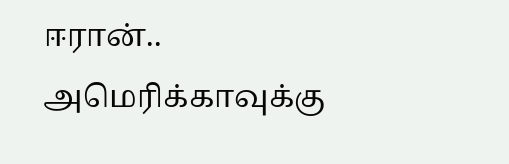ஈரான்.. அமெரிக்காவுக்கு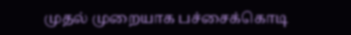முதல் முறையாக பச்சைக்கொடி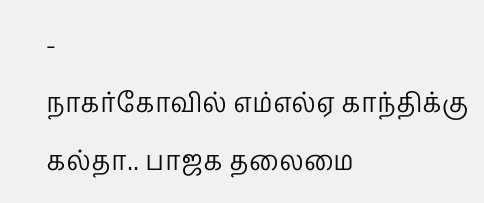-
நாகர்கோவில் எம்எல்ஏ காந்திக்கு கல்தா.. பாஜக தலைமை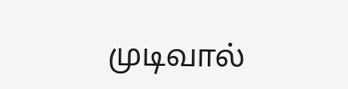முடிவால்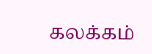கலக்கம்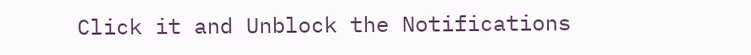Click it and Unblock the Notifications